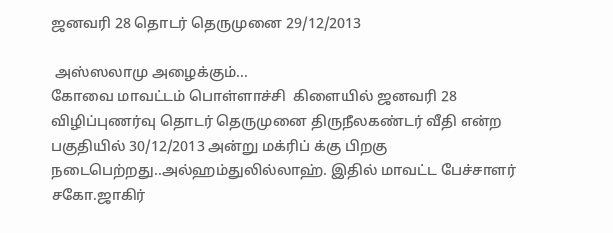ஜனவரி 28 தொடர் தெருமுனை 29/12/2013

 அஸ்ஸலாமு அழைக்கும்...
கோவை மாவட்டம் பொள்ளாச்சி  கிளையில் ஜனவரி 28 விழிப்புணர்வு தொடர் தெருமுனை திருநீலகண்டர் வீதி என்ற பகுதியில் 30/12/2013 அன்று மக்ரிப் க்கு பிறகு நடைபெற்றது..அல்ஹம்துலில்லாஹ். இதில் மாவட்ட பேச்சாளர் சகோ.ஜாகிர்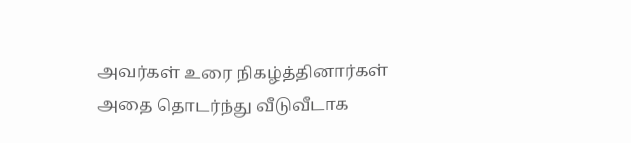அவர்கள் உரை நிகழ்த்தினார்கள்
அதை தொடர்ந்து வீடுவீடாக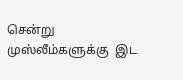சென்று முஸ்லீம்களுக்கு  இட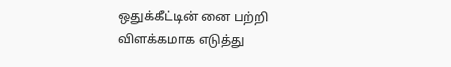ஒதுக்கீட்டின் னை பற்றி விளக்கமாக எடுத்து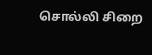சொல்லி சிறை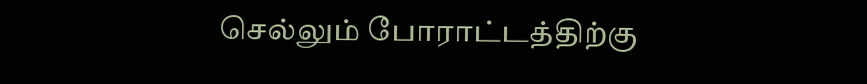செல்லும் போராட்டத்திற்கு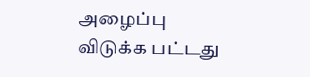அழைப்பு விடுக்க பட்டது